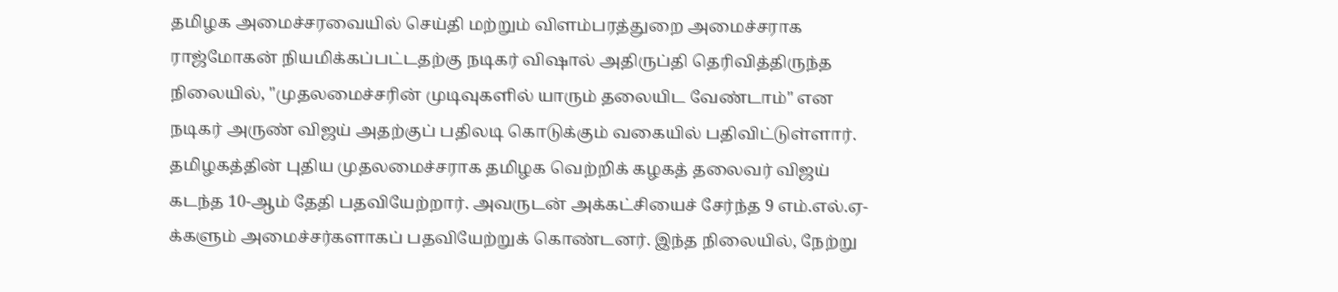தமிழக அமைச்சரவையில் செய்தி மற்றும் விளம்பரத்துறை அமைச்சராக ராஜ்மோகன் நியமிக்கப்பட்டதற்கு நடிகர் விஷால் அதிருப்தி தெரிவித்திருந்த நிலையில், "முதலமைச்சரின் முடிவுகளில் யாரும் தலையிட வேண்டாம்" என நடிகர் அருண் விஜய் அதற்குப் பதிலடி கொடுக்கும் வகையில் பதிவிட்டுள்ளார்.
தமிழகத்தின் புதிய முதலமைச்சராக தமிழக வெற்றிக் கழகத் தலைவர் விஜய் கடந்த 10-ஆம் தேதி பதவியேற்றார். அவருடன் அக்கட்சியைச் சேர்ந்த 9 எம்.எல்.ஏ-க்களும் அமைச்சர்களாகப் பதவியேற்றுக் கொண்டனர். இந்த நிலையில், நேற்று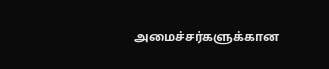அமைச்சர்களுக்கான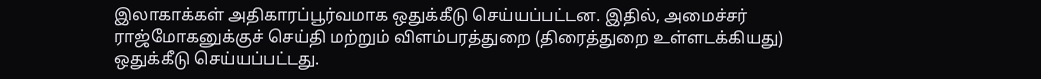இலாகாக்கள் அதிகாரப்பூர்வமாக ஒதுக்கீடு செய்யப்பட்டன. இதில், அமைச்சர் ராஜ்மோகனுக்குச் செய்தி மற்றும் விளம்பரத்துறை (திரைத்துறை உள்ளடக்கியது) ஒதுக்கீடு செய்யப்பட்டது.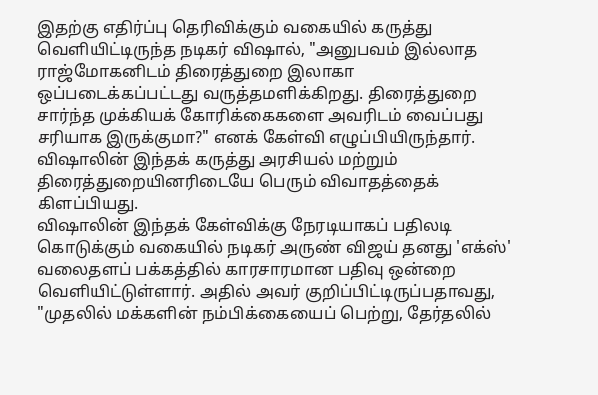இதற்கு எதிர்ப்பு தெரிவிக்கும் வகையில் கருத்து வெளியிட்டிருந்த நடிகர் விஷால், "அனுபவம் இல்லாத ராஜ்மோகனிடம் திரைத்துறை இலாகா ஒப்படைக்கப்பட்டது வருத்தமளிக்கிறது. திரைத்துறை சார்ந்த முக்கியக் கோரிக்கைகளை அவரிடம் வைப்பது சரியாக இருக்குமா?" எனக் கேள்வி எழுப்பியிருந்தார். விஷாலின் இந்தக் கருத்து அரசியல் மற்றும் திரைத்துறையினரிடையே பெரும் விவாதத்தைக் கிளப்பியது.
விஷாலின் இந்தக் கேள்விக்கு நேரடியாகப் பதிலடி கொடுக்கும் வகையில் நடிகர் அருண் விஜய் தனது 'எக்ஸ்' வலைதளப் பக்கத்தில் காரசாரமான பதிவு ஒன்றை வெளியிட்டுள்ளார். அதில் அவர் குறிப்பிட்டிருப்பதாவது, "முதலில் மக்களின் நம்பிக்கையைப் பெற்று, தேர்தலில்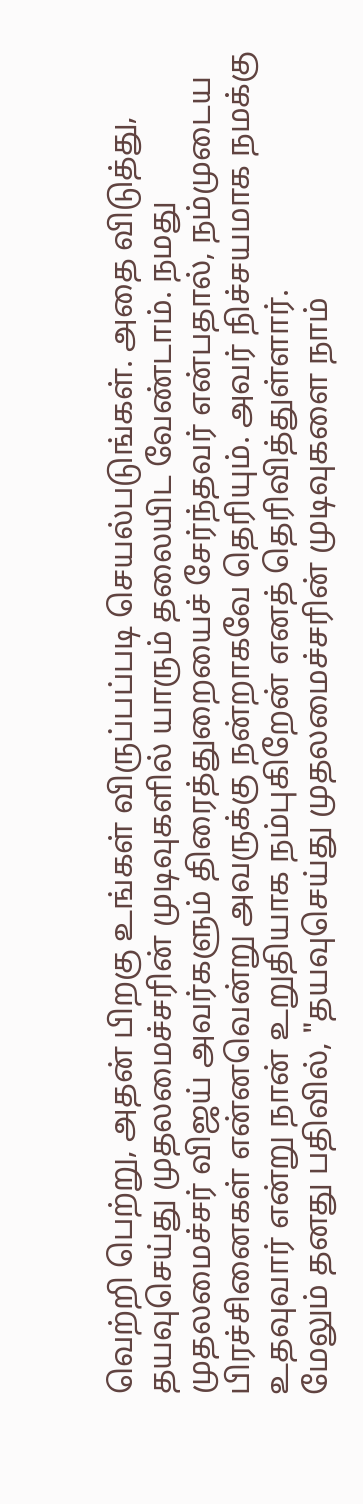வெற்றி பெற்று, அதன் பிறகு உங்கள் விருப்பப்படி செயல்படுங்கள். அதை விடுத்து, தயவுசெய்து முதலமைச்சரின் முடிவுகளில் யாரும் தலையிட வேண்டாம். நமது முதலமைச்சர் விஜய் அவர்களும் திரைத்துறையைச் சேர்ந்தவர் என்பதால், நம்முடைய பிரச்சினைகள் என்னவென்று அவருக்கு நன்றாகவே தெரியும். அவர் நிச்சயமாக நமக்கு உதவுவார் என்று நான் உறுதியாக நம்புகிறேன் எனத் தெரிவித்துள்ளார்.
மேலும் தனது பதிவில், "தயவுசெய்து முதலமைச்சரின் முடிவுகளை நாம்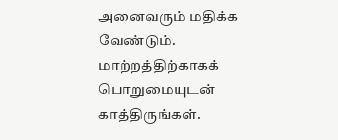அனைவரும் மதிக்க வேண்டும். மாற்றத்திற்காகக் பொறுமையுடன் காத்திருங்கள்.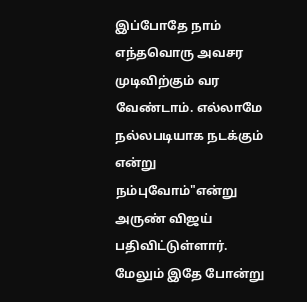இப்போதே நாம் எந்தவொரு அவசர முடிவிற்கும் வர வேண்டாம். எல்லாமே நல்லபடியாக நடக்கும் என்று நம்புவோம்"என்று அருண் விஜய் பதிவிட்டுள்ளார்.
மேலும் இதே போன்று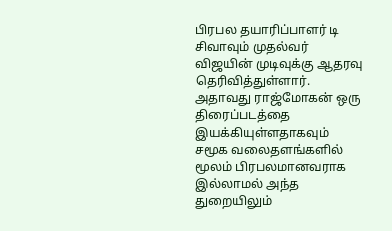பிரபல தயாரிப்பாளர் டி சிவாவும் முதல்வர் விஜயின் முடிவுக்கு ஆதரவு தெரிவித்துள்ளார். அதாவது ராஜ்மோகன் ஒரு திரைப்படத்தை இயக்கியுள்ளதாகவும் சமூக வலைதளங்களில் மூலம் பிரபலமானவராக இல்லாமல் அந்த துறையிலும்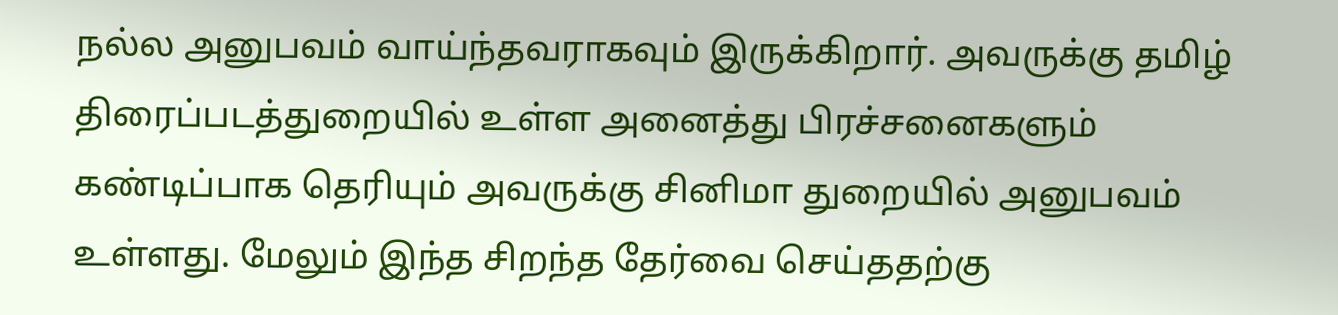நல்ல அனுபவம் வாய்ந்தவராகவும் இருக்கிறார். அவருக்கு தமிழ் திரைப்படத்துறையில் உள்ள அனைத்து பிரச்சனைகளும் கண்டிப்பாக தெரியும் அவருக்கு சினிமா துறையில் அனுபவம் உள்ளது. மேலும் இந்த சிறந்த தேர்வை செய்ததற்கு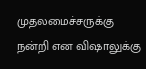முதலமைச்சருக்கு நன்றி என விஷாலுக்கு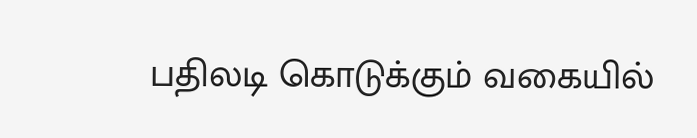பதிலடி கொடுக்கும் வகையில்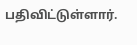பதிவிட்டுள்ளார்.